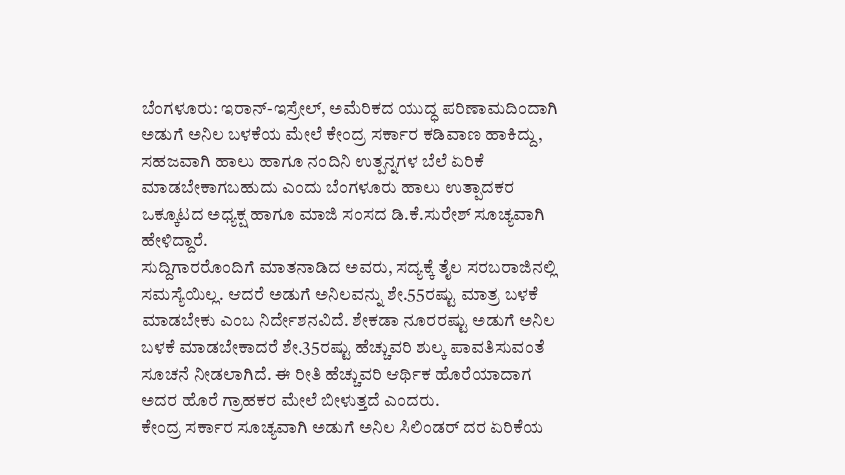ಬೆಂಗಳೂರು: ಇರಾನ್-ಇಸ್ರೇಲ್, ಅಮೆರಿಕದ ಯುದ್ಧ ಪರಿಣಾಮದಿಂದಾಗಿ ಅಡುಗೆ ಅನಿಲ ಬಳಕೆಯ ಮೇಲೆ ಕೇಂದ್ರ ಸರ್ಕಾರ ಕಡಿವಾಣ ಹಾಕಿದ್ದು, ಸಹಜವಾಗಿ ಹಾಲು ಹಾಗೂ ನಂದಿನಿ ಉತ್ಪನ್ನಗಳ ಬೆಲೆ ಏರಿಕೆ ಮಾಡಬೇಕಾಗಬಹುದು ಎಂದು ಬೆಂಗಳೂರು ಹಾಲು ಉತ್ಪಾದಕರ ಒಕ್ಕೂಟದ ಅಧ್ಯಕ್ಷ ಹಾಗೂ ಮಾಜಿ ಸಂಸದ ಡಿ.ಕೆ.ಸುರೇಶ್ ಸೂಚ್ಯವಾಗಿ ಹೇಳಿದ್ದಾರೆ.
ಸುದ್ದಿಗಾರರೊಂದಿಗೆ ಮಾತನಾಡಿದ ಅವರು, ಸದ್ಯಕ್ಕೆ ತೈಲ ಸರಬರಾಜಿನಲ್ಲಿ ಸಮಸ್ಯೆಯಿಲ್ಲ. ಆದರೆ ಅಡುಗೆ ಅನಿಲವನ್ನು ಶೇ.55ರಷ್ಟು ಮಾತ್ರ ಬಳಕೆ ಮಾಡಬೇಕು ಎಂಬ ನಿರ್ದೇಶನವಿದೆ. ಶೇಕಡಾ ನೂರರಷ್ಟು ಅಡುಗೆ ಅನಿಲ ಬಳಕೆ ಮಾಡಬೇಕಾದರೆ ಶೇ.35ರಷ್ಟು ಹೆಚ್ಚುವರಿ ಶುಲ್ಕ ಪಾವತಿಸುವಂತೆ ಸೂಚನೆ ನೀಡಲಾಗಿದೆ. ಈ ರೀತಿ ಹೆಚ್ಚುವರಿ ಆರ್ಥಿಕ ಹೊರೆಯಾದಾಗ ಅದರ ಹೊರೆ ಗ್ರಾಹಕರ ಮೇಲೆ ಬೀಳುತ್ತದೆ ಎಂದರು.
ಕೇಂದ್ರ ಸರ್ಕಾರ ಸೂಚ್ಯವಾಗಿ ಅಡುಗೆ ಅನಿಲ ಸಿಲಿಂಡರ್ ದರ ಏರಿಕೆಯ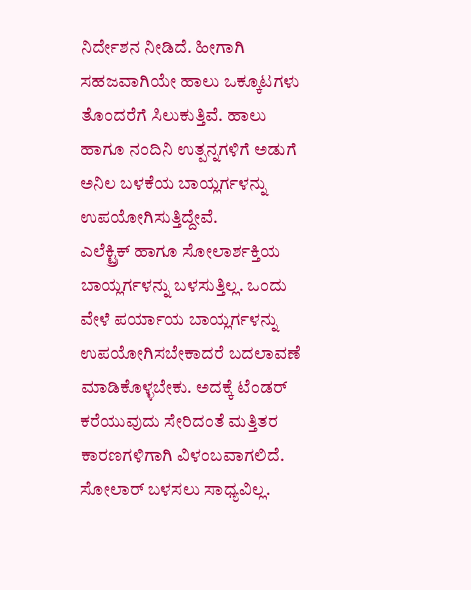ನಿರ್ದೇಶನ ನೀಡಿದೆ. ಹೀಗಾಗಿ ಸಹಜವಾಗಿಯೇ ಹಾಲು ಒಕ್ಕೂಟಗಳು ತೊಂದರೆಗೆ ಸಿಲುಕುತ್ತಿವೆ. ಹಾಲು ಹಾಗೂ ನಂದಿನಿ ಉತ್ಪನ್ನಗಳಿಗೆ ಅಡುಗೆ ಅನಿಲ ಬಳಕೆಯ ಬಾಯ್ಲರ್ಗಳನ್ನು ಉಪಯೋಗಿಸುತ್ತಿದ್ದೇವೆ.
ಎಲೆಕ್ಟ್ರಿಕ್ ಹಾಗೂ ಸೋಲಾರ್ಶಕ್ತಿಯ ಬಾಯ್ಲರ್ಗಳನ್ನು ಬಳಸುತ್ತಿಲ್ಲ. ಒಂದು ವೇಳೆ ಪರ್ಯಾಯ ಬಾಯ್ಲರ್ಗಳನ್ನು ಉಪಯೋಗಿಸಬೇಕಾದರೆ ಬದಲಾವಣೆ ಮಾಡಿಕೊಳ್ಳಬೇಕು. ಅದಕ್ಕೆ ಟೆಂಡರ್ ಕರೆಯುವುದು ಸೇರಿದಂತೆ ಮತ್ತಿತರ ಕಾರಣಗಳಿಗಾಗಿ ವಿಳಂಬವಾಗಲಿದೆ.
ಸೋಲಾರ್ ಬಳಸಲು ಸಾಧ್ಯವಿಲ್ಲ.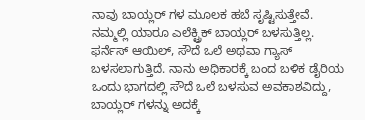ನಾವು ಬಾಯ್ಲರ್ ಗಳ ಮೂಲಕ ಹಬೆ ಸೃಷ್ಟಿಸುತ್ತೇವೆ. ನಮ್ಮಲ್ಲಿ ಯಾರೂ ಎಲೆಕ್ಟ್ರಿಕ್ ಬಾಯ್ಲರ್ ಬಳಸುತ್ತಿಲ್ಲ. ಫರ್ನೆಸ್ ಆಯಿಲ್, ಸೌದೆ ಒಲೆ ಅಥವಾ ಗ್ಯಾಸ್ ಬಳಸಲಾಗುತ್ತಿದೆ. ನಾನು ಅಧಿಕಾರಕ್ಕೆ ಬಂದ ಬಳಿಕ ಡೈರಿಯ ಒಂದು ಭಾಗದಲ್ಲಿ ಸೌದೆ ಒಲೆ ಬಳಸುವ ಅವಕಾಶವಿದ್ದು, ಬಾಯ್ಲರ್ ಗಳನ್ನು ಅದಕ್ಕೆ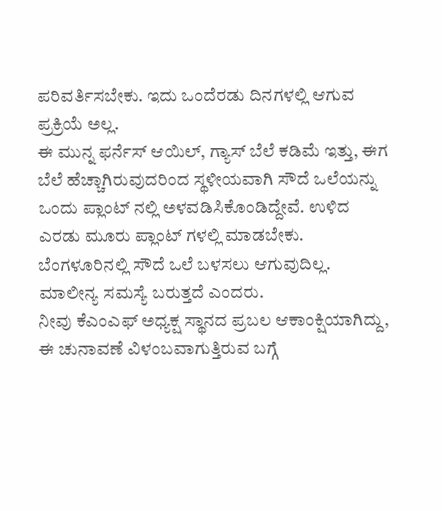ಪರಿವರ್ತಿಸಬೇಕು. ಇದು ಒಂದೆರಡು ದಿನಗಳಲ್ಲಿ ಆಗುವ ಪ್ರಕ್ರಿಯೆ ಅಲ್ಲ.
ಈ ಮುನ್ನ ಫರ್ನೆಸ್ ಆಯಿಲ್, ಗ್ಯಾಸ್ ಬೆಲೆ ಕಡಿಮೆ ಇತ್ತು, ಈಗ ಬೆಲೆ ಹೆಚ್ಚಾಗಿರುವುದರಿಂದ ಸ್ಥಳೀಯವಾಗಿ ಸೌದೆ ಒಲೆಯನ್ನು ಒಂದು ಪ್ಲಾಂಟ್ ನಲ್ಲಿ ಅಳವಡಿಸಿಕೊಂಡಿದ್ದೇವೆ. ಉಳಿದ ಎರಡು ಮೂರು ಪ್ಲಾಂಟ್ ಗಳಲ್ಲಿ ಮಾಡಬೇಕು. ಬೆಂಗಳೂರಿನಲ್ಲಿ ಸೌದೆ ಒಲೆ ಬಳಸಲು ಆಗುವುದಿಲ್ಲ. ಮಾಲೀನ್ಯ ಸಮಸ್ಯೆ ಬರುತ್ತದೆ ಎಂದರು.
ನೀವು ಕೆಎಂಎಫ್ ಅಧ್ಯಕ್ಷ ಸ್ಥಾನದ ಪ್ರಬಲ ಆಕಾಂಕ್ಷಿಯಾಗಿದ್ದು, ಈ ಚುನಾವಣೆ ವಿಳಂಬವಾಗುತ್ತಿರುವ ಬಗ್ಗೆ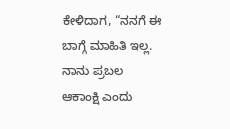ಕೇಳಿದಾಗ, “ನನಗೆ ಈ ಬಾಗ್ಗೆ ಮಾಹಿತಿ ಇಲ್ಲ. ನಾನು ಪ್ರಬಲ ಆಕಾಂಕ್ಷಿ ಎಂದು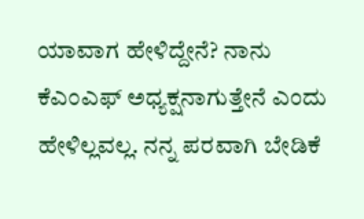ಯಾವಾಗ ಹೇಳಿದ್ದೇನೆ? ನಾನು ಕೆಎಂಎಫ್ ಅಧ್ಯಕ್ಷನಾಗುತ್ತೇನೆ ಎಂದು ಹೇಳಿಲ್ಲವಲ್ಲ. ನನ್ನ ಪರವಾಗಿ ಬೇಡಿಕೆ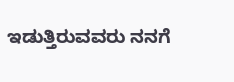ಇಡುತ್ತಿರುವವರು ನನಗೆ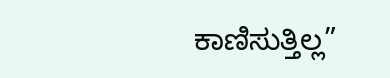ಕಾಣಿಸುತ್ತಿಲ್ಲ”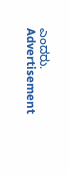ಎಂದರು.
Advertisement